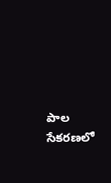పాల సేకరణలో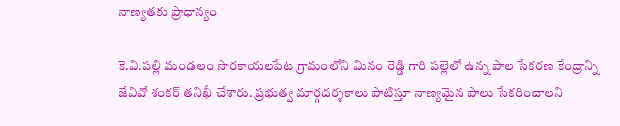నాణ్యతకు ప్రాధాన్యం

కె.వి.పల్లి మండలం సొరకాయలపేట గ్రామంలోని మినం రెడ్డి గారి పల్లెలో ఉన్న పాల సేకరణ కేంద్రాన్ని జేవివో శంకర్ తనిఖీ చేశారు. ప్రభుత్వ మార్గదర్శకాలు పాటిస్తూ నాణ్యమైన పాలు సేకరించాలని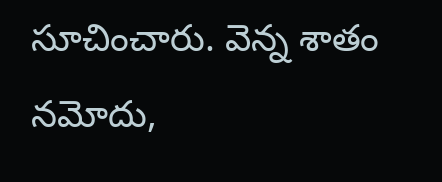సూచించారు. వెన్న శాతం నమోదు,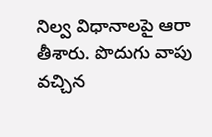నిల్వ విధానాలపై ఆరా తీశారు. పొదుగు వాపు వచ్చిన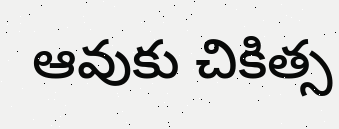ఆవుకు చికిత్స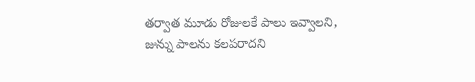తర్వాత మూడు రోజులకే పాలు ఇవ్వాలని, జున్ను పాలను కలపరాదని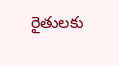రైతులకు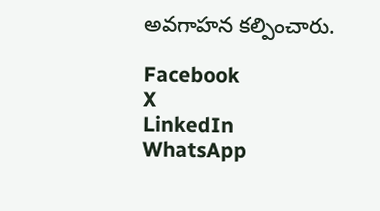అవగాహన కల్పించారు.

Facebook
X
LinkedIn
WhatsApp